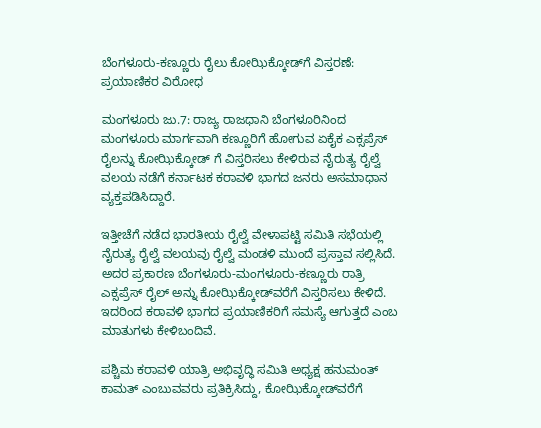ಬೆಂಗಳೂರು-ಕಣ್ಣೂರು ರೈಲು ಕೋಝಿಕ್ಕೋಡ್‌ಗೆ ವಿಸ್ತರಣೆ: ಪ್ರಯಾಣಿಕರ ವಿರೋಧ

ಮಂಗಳೂರು ಜು.7: ರಾಜ್ಯ ರಾಜಧಾನಿ ಬೆಂಗಳೂರಿನಿಂದ ಮಂಗಳೂರು ಮಾರ್ಗವಾಗಿ ಕಣ್ಣೂರಿಗೆ ಹೋಗುವ ಏಕೈಕ ಎಕ್ಸಪ್ರೆಸ್ ರೈಲನ್ನು ಕೋಝಿಕ್ಕೋಡ್ ಗೆ ವಿಸ್ತರಿಸಲು ಕೇಳಿರುವ ನೈರುತ್ಯ ರೈಲ್ವೆ ವಲಯ ನಡೆಗೆ ಕರ್ನಾಟಕ ಕರಾವಳಿ ಭಾಗದ ಜನರು ಅಸಮಾಧಾನ ವ್ಯಕ್ತಪಡಿಸಿದ್ದಾರೆ.

ಇತ್ತೀಚೆಗೆ ನಡೆದ ಭಾರತೀಯ ರೈಲ್ವೆ ವೇಳಾಪಟ್ಟಿ ಸಮಿತಿ ಸಭೆಯಲ್ಲಿ ನೈರುತ್ಯ ರೈಲ್ವೆ ವಲಯವು ರೈಲ್ವೆ ಮಂಡಳಿ ಮುಂದೆ ಪ್ರಸ್ತಾವ ಸಲ್ಲಿಸಿದೆ. ಅದರ ಪ್ರಕಾರಣ ಬೆಂಗಳೂರು-ಮಂಗಳೂರು-ಕಣ್ಣೂರು ರಾತ್ರಿ ಎಕ್ಸಪ್ರೆಸ್ ರೈಲ್ ಅನ್ನು ಕೋಝಿಕ್ಕೋಡ್‌ವರೆಗೆ ವಿಸ್ತರಿಸಲು ಕೇಳಿದೆ. ಇದರಿಂದ ಕರಾವಳಿ ಭಾಗದ ಪ್ರಯಾಣಿಕರಿಗೆ ಸಮಸ್ಯೆ ಆಗುತ್ತದೆ ಎಂಬ ಮಾತುಗಳು ಕೇಳಿಬಂದಿವೆ.

ಪಶ್ಚಿಮ ಕರಾವಳಿ ಯಾತ್ರಿ ಅಭಿವೃದ್ಧಿ ಸಮಿತಿ ಅಧ್ಯಕ್ಷ ಹನುಮಂತ್ ಕಾಮತ್ ಎಂಬುವವರು ಪ್ರತಿಕ್ರಿಸಿದ್ದು, ಕೋಝಿಕ್ಕೋಡ್‌ವರೆಗೆ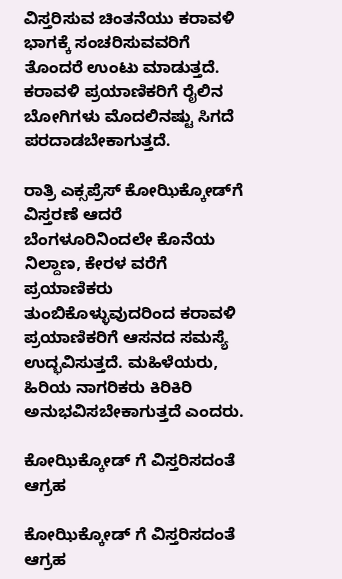ವಿಸ್ತರಿಸುವ ಚಿಂತನೆಯು ಕರಾವಳಿ ಭಾಗಕ್ಕೆ ಸಂಚರಿಸುವವರಿಗೆ ತೊಂದರೆ ಉಂಟು ಮಾಡುತ್ತದೆ. ಕರಾವಳಿ ಪ್ರಯಾಣಿಕರಿಗೆ ರೈಲಿನ ಬೋಗಿಗಳು ಮೊದಲಿನಷ್ಟು ಸಿಗದೆ ಪರದಾಡಬೇಕಾಗುತ್ತದೆ.

ರಾತ್ರಿ ಎಕ್ಸಪ್ರೆಸ್ ಕೋಝಿಕ್ಕೋಡ್‌ಗೆ ವಿಸ್ತರಣೆ ಆದರೆ ಬೆಂಗಳೂರಿನಿಂದಲೇ ಕೊನೆಯ ನಿಲ್ದಾಣ, ಕೇರಳ ವರೆಗೆ ಪ್ರಯಾಣಿಕರು ತುಂಬಿಕೊಳ್ಳುವುದರಿಂದ ಕರಾವಳಿ ಪ್ರಯಾಣಿಕರಿಗೆ ಆಸನದ ಸಮಸ್ಯೆ ಉದ್ಭವಿಸುತ್ತದೆ. ಮಹಿಳೆಯರು, ಹಿರಿಯ ನಾಗರಿಕರು ಕಿರಿಕಿರಿ ಅನುಭವಿಸಬೇಕಾಗುತ್ತದೆ ಎಂದರು.

ಕೋಝಿಕ್ಕೋಡ್ ಗೆ ವಿಸ್ತರಿಸದಂತೆ ಆಗ್ರಹ

ಕೋಝಿಕ್ಕೋಡ್ ಗೆ ವಿಸ್ತರಿಸದಂತೆ ಆಗ್ರಹ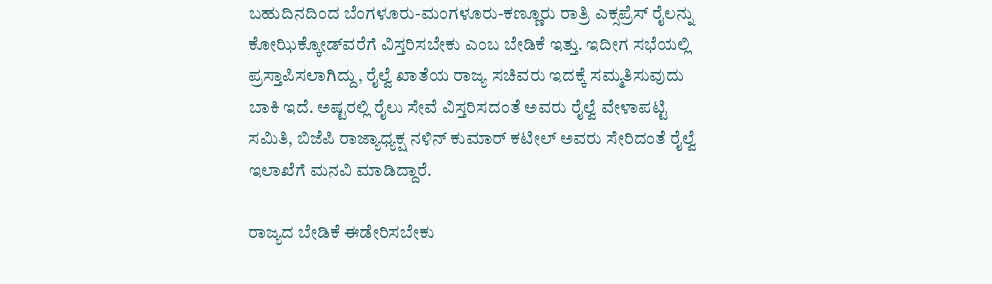ಬಹುದಿನದಿಂದ ಬೆಂಗಳೂರು-ಮಂಗಳೂರು-ಕಣ್ಣೂರು ರಾತ್ರಿ ಎಕ್ಸಪ್ರೆಸ್ ರೈಲನ್ನು ಕೋಝಿಕ್ಕೋಡ್‌ವರೆಗೆ ವಿಸ್ತರಿಸಬೇಕು ಎಂಬ ಬೇಡಿಕೆ ಇತ್ತು. ಇದೀಗ ಸಭೆಯಲ್ಲಿ ಪ್ರಸ್ತಾಪಿಸಲಾಗಿದ್ದು, ರೈಲ್ವೆ ಖಾತೆಯ ರಾಜ್ಯ ಸಚಿವರು ಇದಕ್ಕೆ ಸಮ್ಮತಿಸುವುದು ಬಾಕಿ ಇದೆ. ಅಷ್ಟರಲ್ಲಿ ರೈಲು ಸೇವೆ ವಿಸ್ತರಿಸದಂತೆ ಅವರು ರೈಲ್ವೆ ವೇಳಾಪಟ್ಟಿ ಸಮಿತಿ, ಬಿಜೆಪಿ ರಾಜ್ಯಾಧ್ಯಕ್ಷ ನಳಿನ್ ಕುಮಾರ್ ಕಟೀಲ್ ಅವರು ಸೇರಿದಂತೆ ರೈಲ್ವೆ ಇಲಾಖೆಗೆ ಮನವಿ ಮಾಡಿದ್ದಾರೆ.

ರಾಜ್ಯದ ಬೇಡಿಕೆ ಈಡೇರಿಸಬೇಕು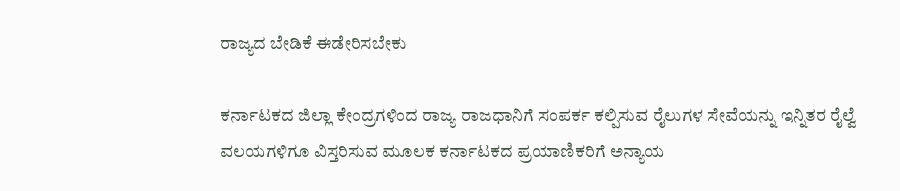ರಾಜ್ಯದ ಬೇಡಿಕೆ ಈಡೇರಿಸಬೇಕು

ಕರ್ನಾಟಕದ ಜಿಲ್ಲಾ ಕೇಂದ್ರಗಳಿಂದ ರಾಜ್ಯ ರಾಜಧಾನಿಗೆ ಸಂಪರ್ಕ ಕಲ್ಪಿಸುವ ರೈಲುಗಳ ಸೇವೆಯನ್ನು ಇನ್ನಿತರ ರೈಲ್ವೆ ವಲಯಗಳಿಗೂ ವಿಸ್ತರಿಸುವ ಮೂಲಕ ಕರ್ನಾಟಕದ ಪ್ರಯಾಣಿಕರಿಗೆ ಅನ್ಯಾಯ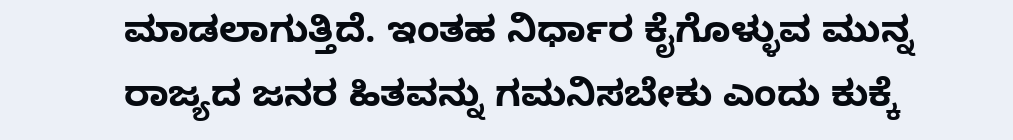ಮಾಡಲಾಗುತ್ತಿದೆ. ಇಂತಹ ನಿರ್ಧಾರ ಕೈಗೊಳ್ಳುವ ಮುನ್ನ ರಾಜ್ಯದ ಜನರ ಹಿತವನ್ನು ಗಮನಿಸಬೇಕು ಎಂದು ಕುಕ್ಕೆ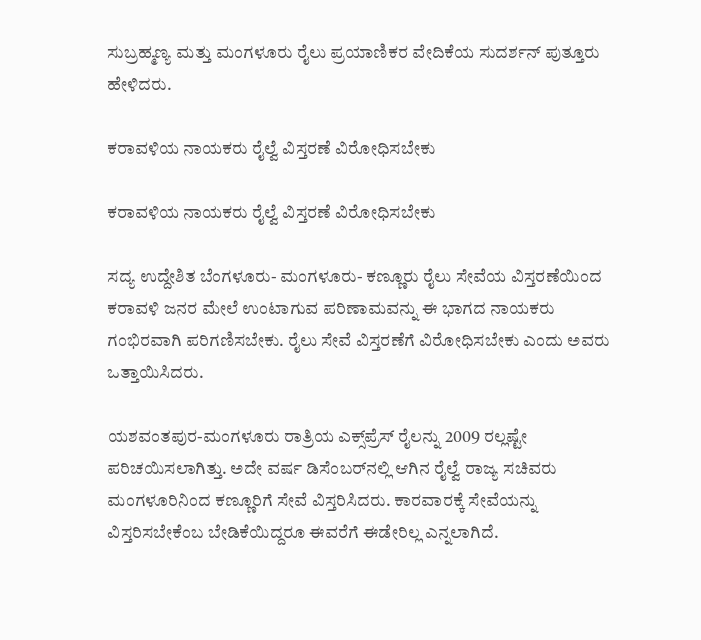ಸುಬ್ರಹ್ಮಣ್ಯ ಮತ್ತು ಮಂಗಳೂರು ರೈಲು ಪ್ರಯಾಣಿಕರ ವೇದಿಕೆಯ ಸುದರ್ಶನ್ ಪುತ್ತೂರು ಹೇಳಿದರು.

ಕರಾವಳಿಯ ನಾಯಕರು ರೈಲ್ವೆ ವಿಸ್ತರಣೆ ವಿರೋಧಿಸಬೇಕು

ಕರಾವಳಿಯ ನಾಯಕರು ರೈಲ್ವೆ ವಿಸ್ತರಣೆ ವಿರೋಧಿಸಬೇಕು

ಸದ್ಯ ಉದ್ದೇಶಿತ ಬೆಂಗಳೂರು- ಮಂಗಳೂರು- ಕಣ್ಣೂರು ರೈಲು ಸೇವೆಯ ವಿಸ್ತರಣೆಯಿಂದ ಕರಾವಳಿ ಜನರ ಮೇಲೆ ಉಂಟಾಗುವ ಪರಿಣಾಮವನ್ನು ಈ ಭಾಗದ ನಾಯಕರು ಗಂಭಿರವಾಗಿ ಪರಿಗಣಿಸಬೇಕು. ರೈಲು ಸೇವೆ ವಿಸ್ತರಣೆಗೆ ವಿರೋಧಿಸಬೇಕು ಎಂದು ಅವರು ಒತ್ತಾಯಿಸಿದರು.

ಯಶವಂತಪುರ-ಮಂಗಳೂರು ರಾತ್ರಿಯ ಎಕ್ಸ್‌ಪ್ರೆಸ್ ರೈಲನ್ನು 2009 ರಲ್ಲಷ್ಟೇ ಪರಿಚಯಿಸಲಾಗಿತ್ತು. ಅದೇ ವರ್ಷ ಡಿಸೆಂಬರ್‌ನಲ್ಲಿ ಆಗಿನ ರೈಲ್ವೆ ರಾಜ್ಯ ಸಚಿವರು ಮಂಗಳೂರಿನಿಂದ ಕಣ್ಣೂರಿಗೆ ಸೇವೆ ವಿಸ್ತರಿಸಿದರು. ಕಾರವಾರಕ್ಕೆ ಸೇವೆಯನ್ನು ವಿಸ್ತರಿಸಬೇಕೆಂಬ ಬೇಡಿಕೆಯಿದ್ದರೂ ಈವರೆಗೆ ಈಡೇರಿಲ್ಲ ಎನ್ನಲಾಗಿದೆ.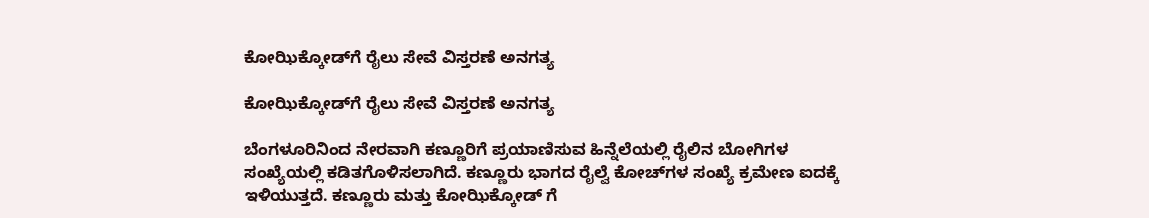ಕೋಝಿಕ್ಕೋಡ್‌ಗೆ ರೈಲು ಸೇವೆ ವಿಸ್ತರಣೆ ಅನಗತ್ಯ

ಕೋಝಿಕ್ಕೋಡ್‌ಗೆ ರೈಲು ಸೇವೆ ವಿಸ್ತರಣೆ ಅನಗತ್ಯ

ಬೆಂಗಳೂರಿನಿಂದ ನೇರವಾಗಿ ಕಣ್ಣೂರಿಗೆ ಪ್ರಯಾಣಿಸುವ ಹಿನ್ನೆಲೆಯಲ್ಲಿ ರೈಲಿನ ಬೋಗಿಗಳ ಸಂಖ್ಯೆಯಲ್ಲಿ ಕಡಿತಗೊಳಿಸಲಾಗಿದೆ. ಕಣ್ಣೂರು ಭಾಗದ ರೈಲ್ವೆ ಕೋಚ್‌ಗಳ ಸಂಖ್ಯೆ ಕ್ರಮೇಣ ಐದಕ್ಕೆ ಇಳಿಯುತ್ತದೆ. ಕಣ್ಣೂರು ಮತ್ತು ಕೋಝಿಕ್ಕೋಡ್ ಗೆ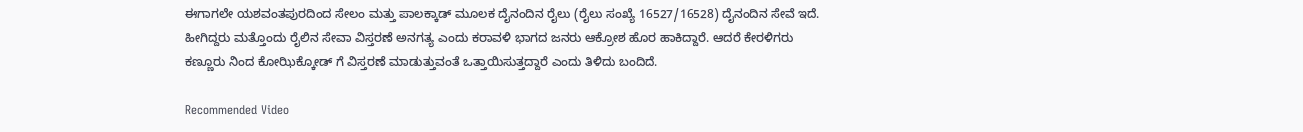ಈಗಾಗಲೇ ಯಶವಂತಪುರದಿಂದ ಸೇಲಂ ಮತ್ತು ಪಾಲಕ್ಕಾಡ್ ಮೂಲಕ ದೈನಂದಿನ ರೈಲು (ರೈಲು ಸಂಖ್ಯೆ 16527/16528) ದೈನಂದಿನ ಸೇವೆ ಇದೆ. ಹೀಗಿದ್ದರು ಮತ್ತೊಂದು ರೈಲಿನ ಸೇವಾ ವಿಸ್ತರಣೆ ಅನಗತ್ಯ ಎಂದು ಕರಾವಳಿ ಭಾಗದ ಜನರು ಆಕ್ರೋಶ ಹೊರ ಹಾಕಿದ್ದಾರೆ. ಆದರೆ ಕೇರಳಿಗರು ಕಣ್ಣೂರು ನಿಂದ ಕೋಝಿಕ್ಕೋಡ್ ಗೆ ವಿಸ್ತರಣೆ ಮಾಡುತ್ತುವಂತೆ ಒತ್ತಾಯಿಸುತ್ತದ್ದಾರೆ ಎಂದು ತಿಳಿದು ಬಂದಿದೆ.

Recommended Video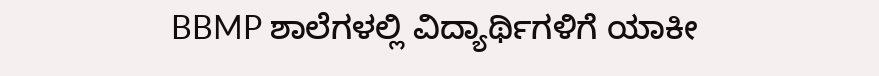BBMP ಶಾಲೆಗಳಲ್ಲಿ ವಿದ್ಯಾರ್ಥಿಗಳಿಗೆ ಯಾಕೀ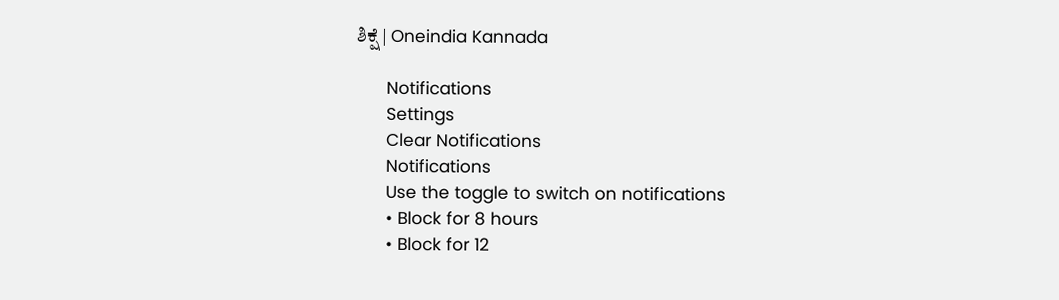ಶಿಕ್ಷೆ | Oneindia Kannada

      Notifications
      Settings
      Clear Notifications
      Notifications
      Use the toggle to switch on notifications
      • Block for 8 hours
      • Block for 12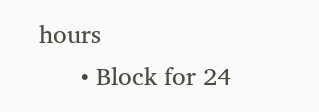hours
      • Block for 24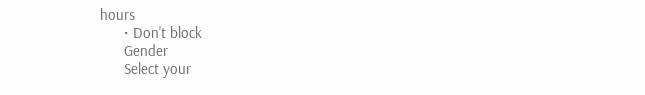hours
      • Don't block
      Gender
      Select your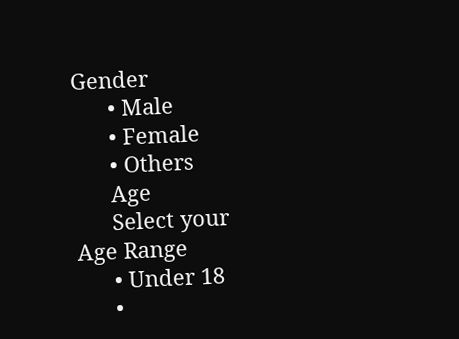Gender
      • Male
      • Female
      • Others
      Age
      Select your Age Range
      • Under 18
      •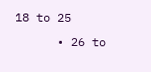18 to 25
      • 26 to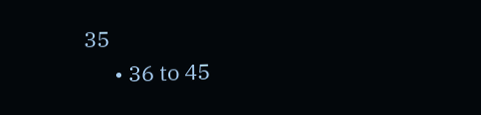35
      • 36 to 45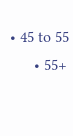• 45 to 55
      • 55+